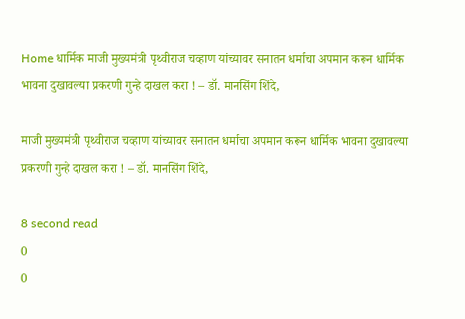Home धार्मिक माजी मुख्यमंत्री पृथ्वीराज चव्हाण यांच्यावर सनातन धर्माचा अपमान करून धार्मिक भावना दुखावल्या प्रकरणी गुन्हे दाखल करा ! – डॉ. मानसिंग शिंदे,

माजी मुख्यमंत्री पृथ्वीराज चव्हाण यांच्यावर सनातन धर्माचा अपमान करून धार्मिक भावना दुखावल्या प्रकरणी गुन्हे दाखल करा ! – डॉ. मानसिंग शिंदे,

8 second read
0
0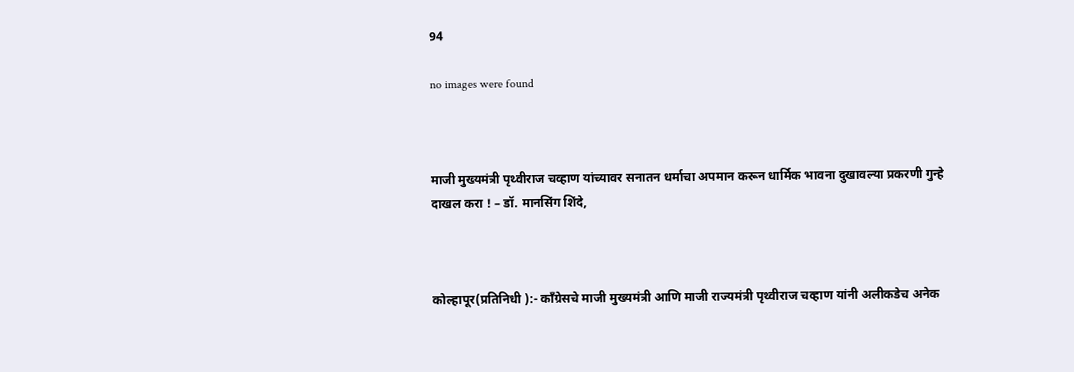94

no images were found



माजी मुख्यमंत्री पृथ्वीराज चव्हाण यांच्यावर सनातन धर्माचा अपमान करून धार्मिक भावना दुखावल्या प्रकरणी गुन्हे दाखल करा ! – डॉ. मानसिंग शिंदे,



कोल्हापूर(प्रतिनिधी ):- काँग्रेसचे माजी मुख्यमंत्री आणि माजी राज्यमंत्री पृथ्वीराज चव्हाण यांनी अलीकडेच अनेक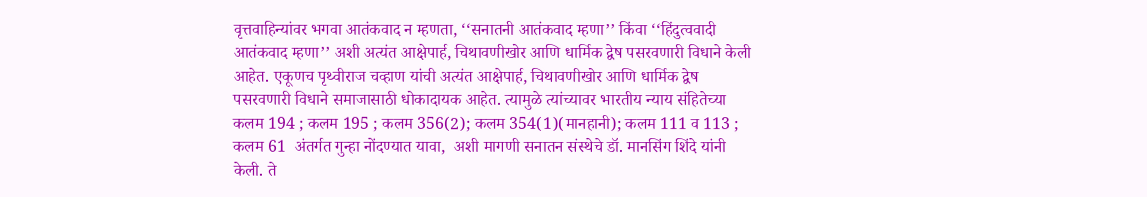वृत्तवाहिन्यांवर भगवा आतंकवाद न म्हणता, ‘‘सनातनी आतंकवाद म्हणा’’ किंवा ‘‘हिंदुत्ववादी आतंकवाद म्हणा’’ अशी अत्यंत आक्षेपार्ह, चिथावणीखोर आणि धार्मिक द्वेष पसरवणारी विधाने केली आहेत. एकूणच पृथ्वीराज चव्हाण यांची अत्यंत आक्षेपार्ह, चिथावणीखोर आणि धार्मिक द्वेष पसरवणारी विधाने समाजासाठी धोकादायक आहेत. त्यामुळे त्यांच्यावर भारतीय न्याय संहितेच्या कलम 194 ; कलम 195 ; कलम 356(2); कलम 354(1)(मानहानी); कलम 111 व 113 ; कलम 61  अंतर्गत गुन्हा नोंदण्यात यावा,  अशी मागणी सनातन संस्थेचे डॉ. मानसिंग शिंदे यांनी केली. ते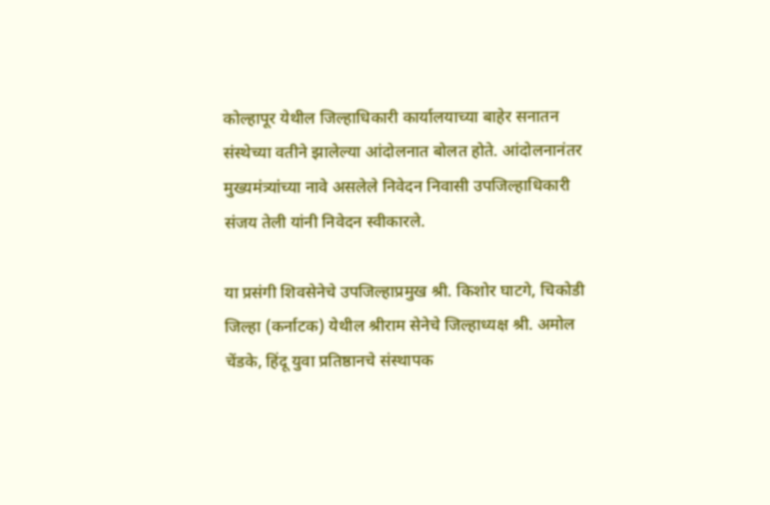कोल्हापूर येथील जिल्हाधिकारी कार्यालयाच्या बाहेर सनातन संस्थेच्या वतीने झालेल्या आंदोलनात बोलत होते. आंदोलनानंतर मुख्यमंत्र्यांच्या नावे असलेले निवेदन निवासी उपजिल्हाधिकारी संजय तेली यांनी निवेदन स्वीकारले.

या प्रसंगी शिवसेनेचे उपजिल्हाप्रमुख श्री. किशोर घाटगे, चिकोडी जिल्हा (कर्नाटक) येथील श्रीराम सेनेचे जिल्हाध्यक्ष श्री. अमोल चेंडके, हिंदू युवा प्रतिष्ठानचे संस्थापक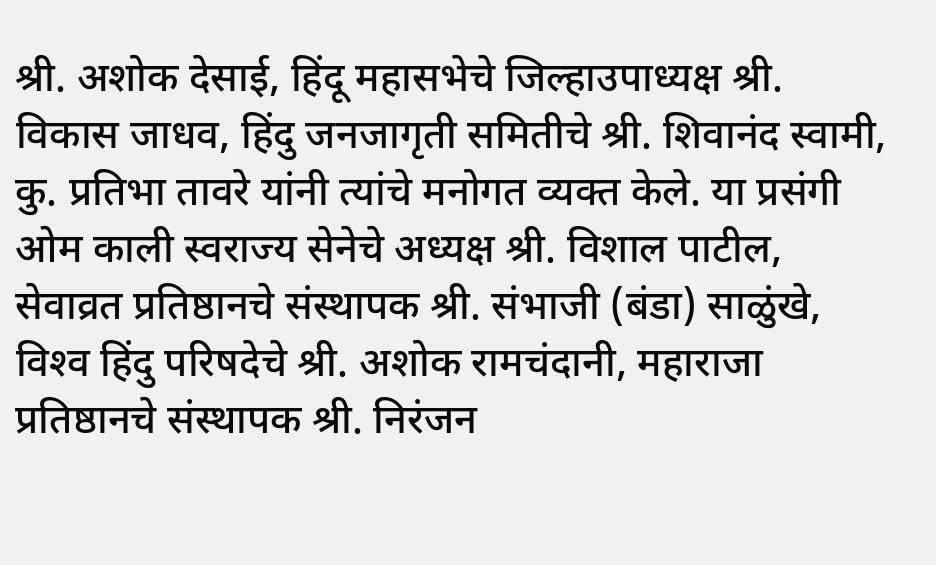श्री. अशोक देसाई, हिंदू महासभेचे जिल्हाउपाध्यक्ष श्री. विकास जाधव, हिंदु जनजागृती समितीचे श्री. शिवानंद स्वामी, कु. प्रतिभा तावरे यांनी त्यांचे मनोगत व्यक्त केले. या प्रसंगी ओम काली स्वराज्य सेनेचे अध्यक्ष श्री. विशाल पाटील, सेवाव्रत प्रतिष्ठानचे संस्थापक श्री. संभाजी (बंडा) साळुंखे, विश्‍व हिंदु परिषदेचे श्री. अशोक रामचंदानी, महाराजा प्रतिष्ठानचे संस्थापक श्री. निरंजन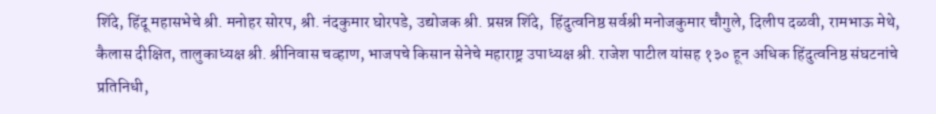शिंदे, हिंदू महासभेचे श्री. मनोहर सोरप, श्री. नंदकुमार घोरपडे, उद्योजक श्री. प्रसन्न शिंदे,  हिंदुत्वनिष्ठ सर्वश्री मनोजकुमार चौगुले, दिलीप दळवी, रामभाऊ मेथे, कैलास दीक्षित, तालुकाध्यक्ष श्री. श्रीनिवास चव्हाण, भाजपचे किसान सेनेचे महाराष्ट्र उपाध्यक्ष श्री. राजेश पाटील यांसह १३० हून अधिक हिंदुत्वनिष्ठ संघटनांचे प्रतिनिधी,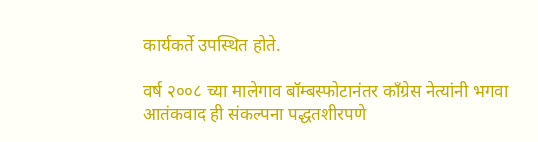कार्यकर्ते उपस्थित होते.

वर्ष २००८ च्या मालेगाव बॉम्बस्फोटानंतर काँग्रेस नेत्यांनी भगवा आतंकवाद ही संकल्पना पद्धतशीरपणे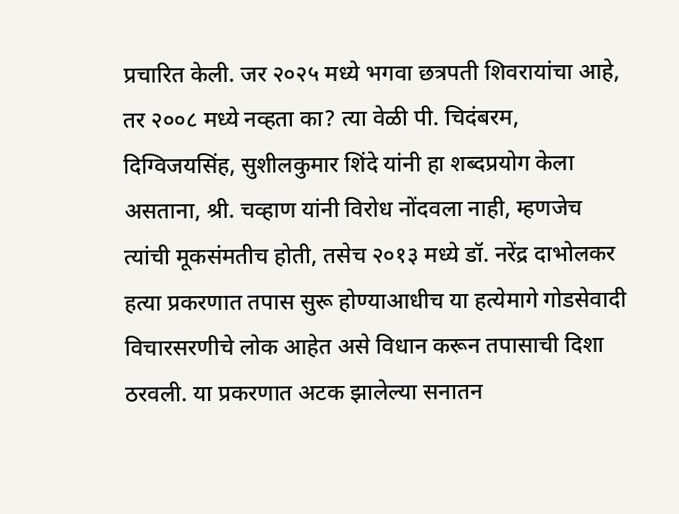प्रचारित केली. जर २०२५ मध्ये भगवा छत्रपती शिवरायांचा आहे, तर २००८ मध्ये नव्हता का? त्या वेळी पी. चिदंबरम, दिग्विजयसिंह, सुशीलकुमार शिंदे यांनी हा शब्दप्रयोग केला असताना, श्री. चव्हाण यांनी विरोध नोंदवला नाही, म्हणजेच त्यांची मूकसंमतीच होती, तसेच २०१३ मध्ये डॉ. नरेंद्र दाभोलकर हत्या प्रकरणात तपास सुरू होण्याआधीच या हत्येमागे गोडसेवादी विचारसरणीचे लोक आहेत असे विधान करून तपासाची दिशा ठरवली. या प्रकरणात अटक झालेल्या सनातन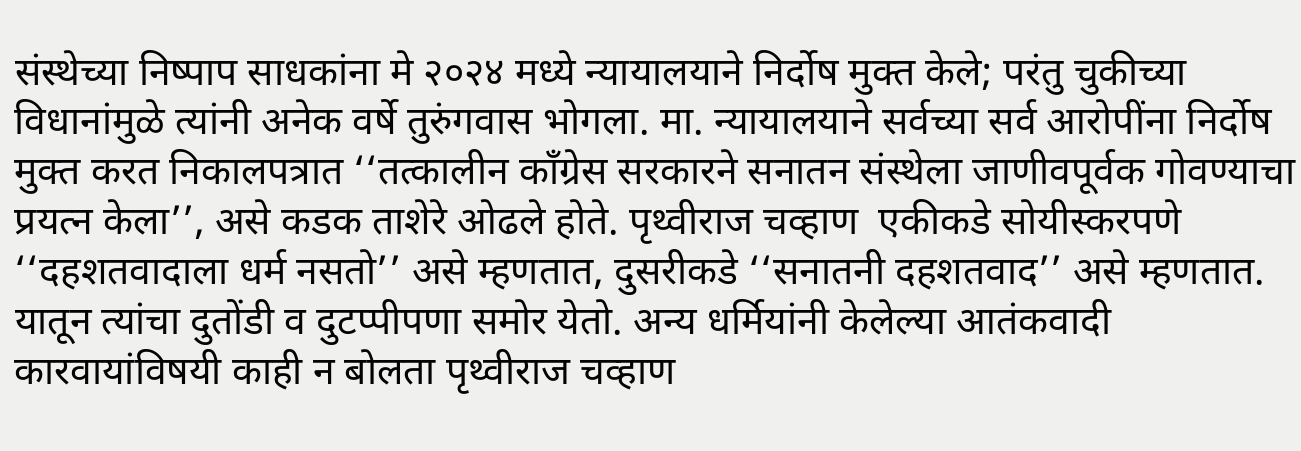संस्थेच्या निष्पाप साधकांना मे २०२४ मध्ये न्यायालयाने निर्दोष मुक्त केले; परंतु चुकीच्या विधानांमुळे त्यांनी अनेक वर्षे तुरुंगवास भोगला. मा. न्यायालयाने सर्वच्या सर्व आरोपींना निर्दोष मुक्त करत निकालपत्रात ‘‘तत्कालीन काँग्रेस सरकारने सनातन संस्थेला जाणीवपूर्वक गोवण्याचा प्रयत्न केला’’, असे कडक ताशेरे ओढले होते. पृथ्वीराज चव्हाण  एकीकडे सोयीस्करपणे ‘‘दहशतवादाला धर्म नसतो’’ असे म्हणतात, दुसरीकडे ‘‘सनातनी दहशतवाद’’ असे म्हणतात. यातून त्यांचा दुतोंडी व दुटप्पीपणा समोर येतो. अन्य धर्मियांनी केलेल्या आतंकवादी कारवायांविषयी काही न बोलता पृथ्वीराज चव्हाण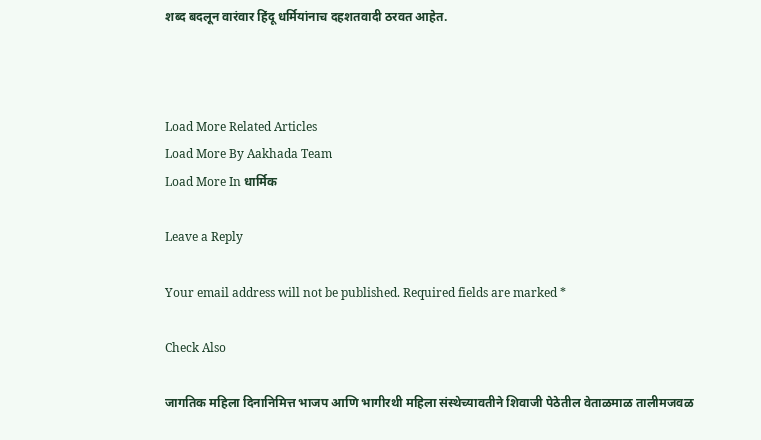शब्द बदलून वारंवार हिंदू धर्मियांनाच दहशतवादी ठरवत आहेत.



Load More Related Articles
Load More By Aakhada Team
Load More In धार्मिक

Leave a Reply

Your email address will not be published. Required fields are marked *

Check Also

जागतिक महिला दिनानिमित्त भाजप आणि भागीरथी महिला संस्थेच्यावतीने शिवाजी पेठेतील वेताळमाळ तालीमजवळ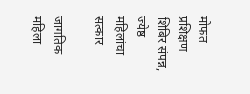मोफत प्रशिक्षण शिबिर संपन्न, ज्येष्ठ महिलांचा सत्कार

जागतिक महिला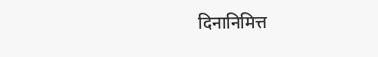दिनानिमित्त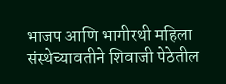भाजप आणि भागीरथी महिला संस्थेच्यावतीने शिवाजी पेठेतील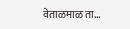वेताळमाळ ता…